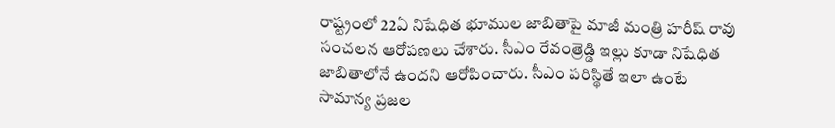రాష్ట్రంలో 22ఏ నిషేధిత భూముల జాబితాపై మాజీ మంత్రి హరీష్ రావు సంచలన ఆరోపణలు చేశారు. సీఎం రేవంత్రెడ్డి ఇల్లు కూడా నిషేధిత జాబితాలోనే ఉందని ఆరోపించారు. సీఎం పరిస్థితే ఇలా ఉంటే సామాన్య ప్రజల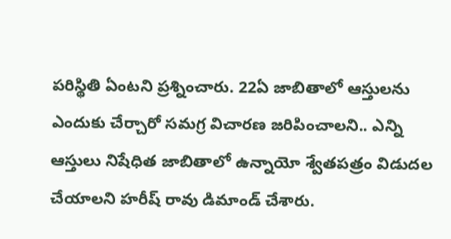పరిస్థితి ఏంటని ప్రశ్నించారు. 22ఏ జాబితాలో ఆస్తులను ఎందుకు చేర్చారో సమగ్ర విచారణ జరిపించాలని.. ఎన్ని ఆస్తులు నిషేధిత జాబితాలో ఉన్నాయో శ్వేతపత్రం విడుదల చేయాలని హరీష్ రావు డిమాండ్ చేశారు.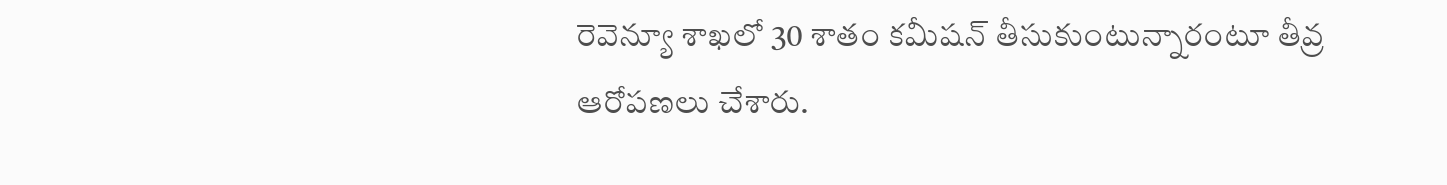రెవెన్యూ శాఖలో 30 శాతం కమీషన్ తీసుకుంటున్నారంటూ తీవ్ర ఆరోపణలు చేశారు.